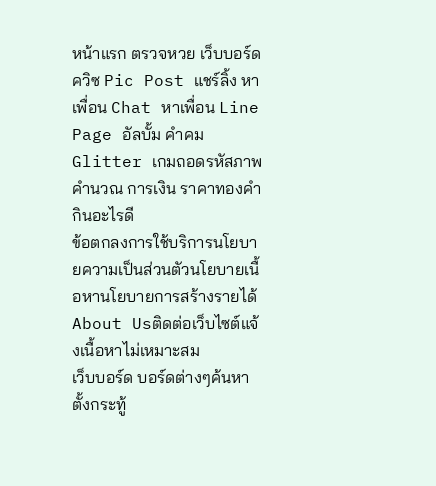หน้าแรก ตรวจหวย เว็บบอร์ด ควิซ Pic Post แชร์ลิ้ง หาเพื่อน Chat หาเพื่อน Line Page อัลบั้ม คำคม Glitter เกมถอดรหัสภาพ คำนวณ การเงิน ราคาทองคำ กินอะไรดี
ข้อตกลงการใช้บริการนโยบายความเป็นส่วนตัวนโยบายเนื้อหานโยบายการสร้างรายได้About Usติดต่อเว็บไซต์แจ้งเนื้อหาไม่เหมาะสม
เว็บบอร์ด บอร์ดต่างๆค้นหาตั้งกระทู้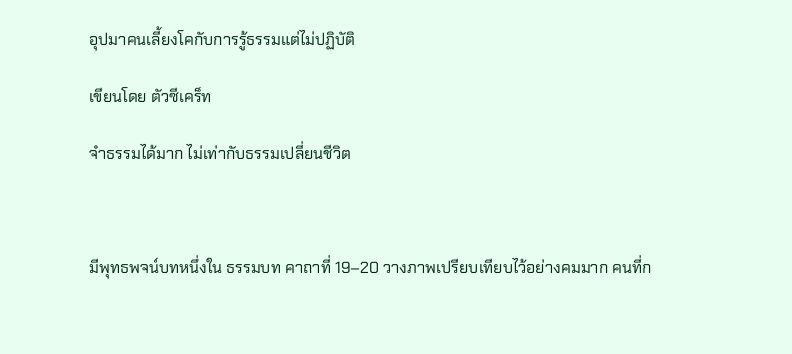อุปมาคนเลี้ยงโคกับการรู้ธรรมแต่ไม่ปฏิบัติ

เขียนโดย ตัวซีเคร็ท

จำธรรมได้มาก ไม่เท่ากับธรรมเปลี่ยนชีวิต



มีพุทธพจน์บทหนึ่งใน ธรรมบท คาถาที่ 19–20 วางภาพเปรียบเทียบไว้อย่างคมมาก คนที่ก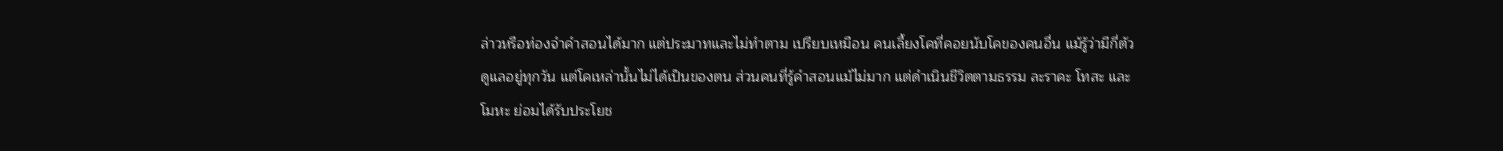ล่าวหรือท่องจำคำสอนได้มาก แต่ประมาทและไม่ทำตาม เปรียบเหมือน คนเลี้ยงโคที่คอยนับโคของคนอื่น แม้รู้ว่ามีกี่ตัว ดูแลอยู่ทุกวัน แต่โคเหล่านั้นไม่ได้เป็นของตน ส่วนคนที่รู้คำสอนแม้ไม่มาก แต่ดำเนินชีวิตตามธรรม ละราคะ โทสะ และโมหะ ย่อมได้รับประโยช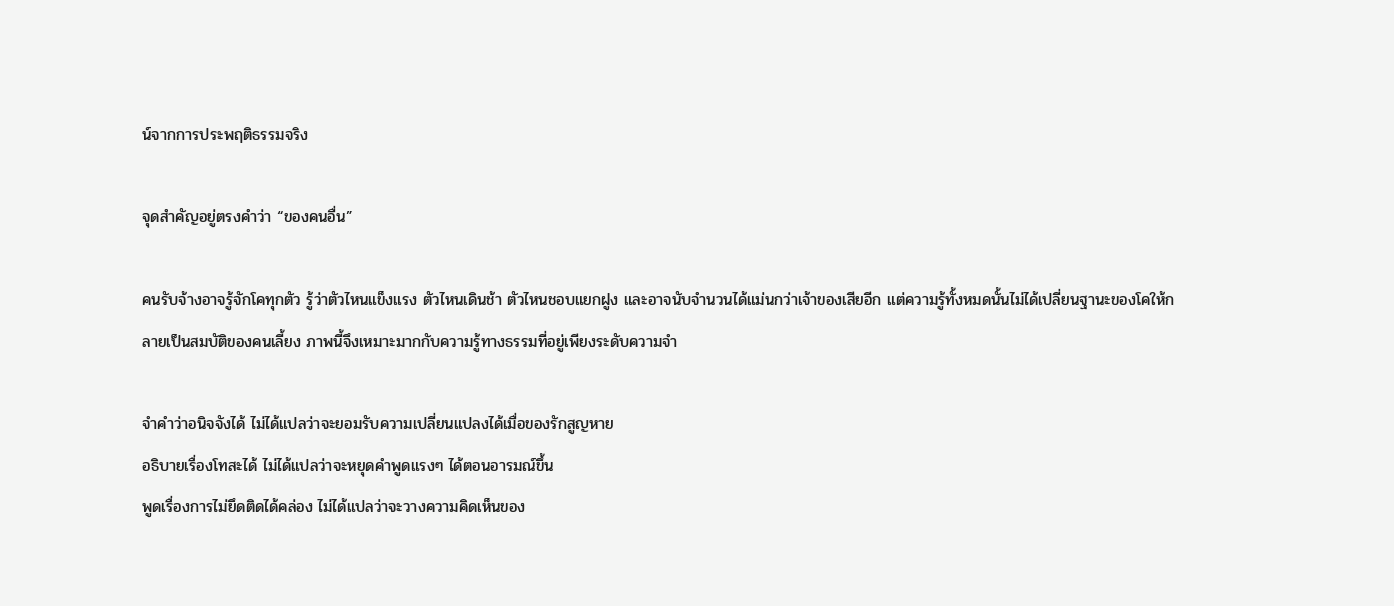น์จากการประพฤติธรรมจริง

จุดสำคัญอยู่ตรงคำว่า “ของคนอื่น”

คนรับจ้างอาจรู้จักโคทุกตัว รู้ว่าตัวไหนแข็งแรง ตัวไหนเดินช้า ตัวไหนชอบแยกฝูง และอาจนับจำนวนได้แม่นกว่าเจ้าของเสียอีก แต่ความรู้ทั้งหมดนั้นไม่ได้เปลี่ยนฐานะของโคให้กลายเป็นสมบัติของคนเลี้ยง ภาพนี้จึงเหมาะมากกับความรู้ทางธรรมที่อยู่เพียงระดับความจำ

จำคำว่าอนิจจังได้ ไม่ได้แปลว่าจะยอมรับความเปลี่ยนแปลงได้เมื่อของรักสูญหาย
อธิบายเรื่องโทสะได้ ไม่ได้แปลว่าจะหยุดคำพูดแรงๆ ได้ตอนอารมณ์ขึ้น
พูดเรื่องการไม่ยึดติดได้คล่อง ไม่ได้แปลว่าจะวางความคิดเห็นของ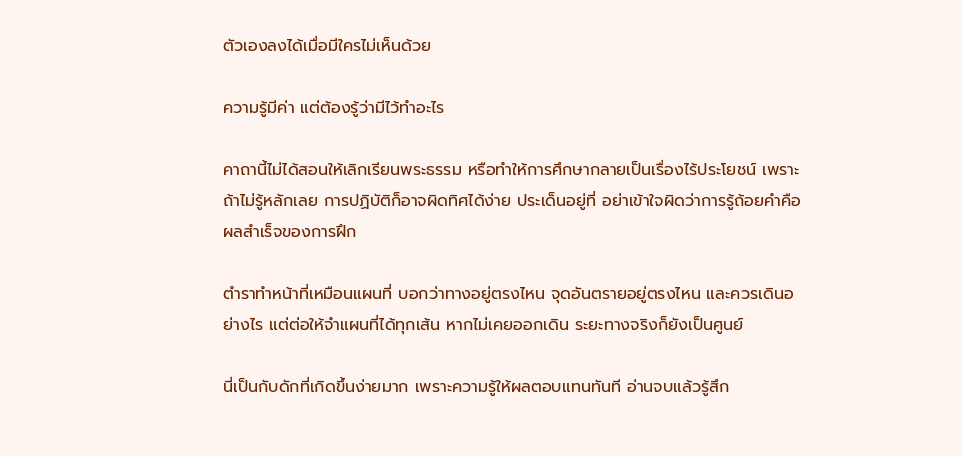ตัวเองลงได้เมื่อมีใครไม่เห็นด้วย

ความรู้มีค่า แต่ต้องรู้ว่ามีไว้ทำอะไร

คาถานี้ไม่ได้สอนให้เลิกเรียนพระธรรม หรือทำให้การศึกษากลายเป็นเรื่องไร้ประโยชน์ เพราะถ้าไม่รู้หลักเลย การปฏิบัติก็อาจผิดทิศได้ง่าย ประเด็นอยู่ที่ อย่าเข้าใจผิดว่าการรู้ถ้อยคำคือผลสำเร็จของการฝึก

ตำราทำหน้าที่เหมือนแผนที่ บอกว่าทางอยู่ตรงไหน จุดอันตรายอยู่ตรงไหน และควรเดินอย่างไร แต่ต่อให้จำแผนที่ได้ทุกเส้น หากไม่เคยออกเดิน ระยะทางจริงก็ยังเป็นศูนย์

นี่เป็นกับดักที่เกิดขึ้นง่ายมาก เพราะความรู้ให้ผลตอบแทนทันที อ่านจบแล้วรู้สึก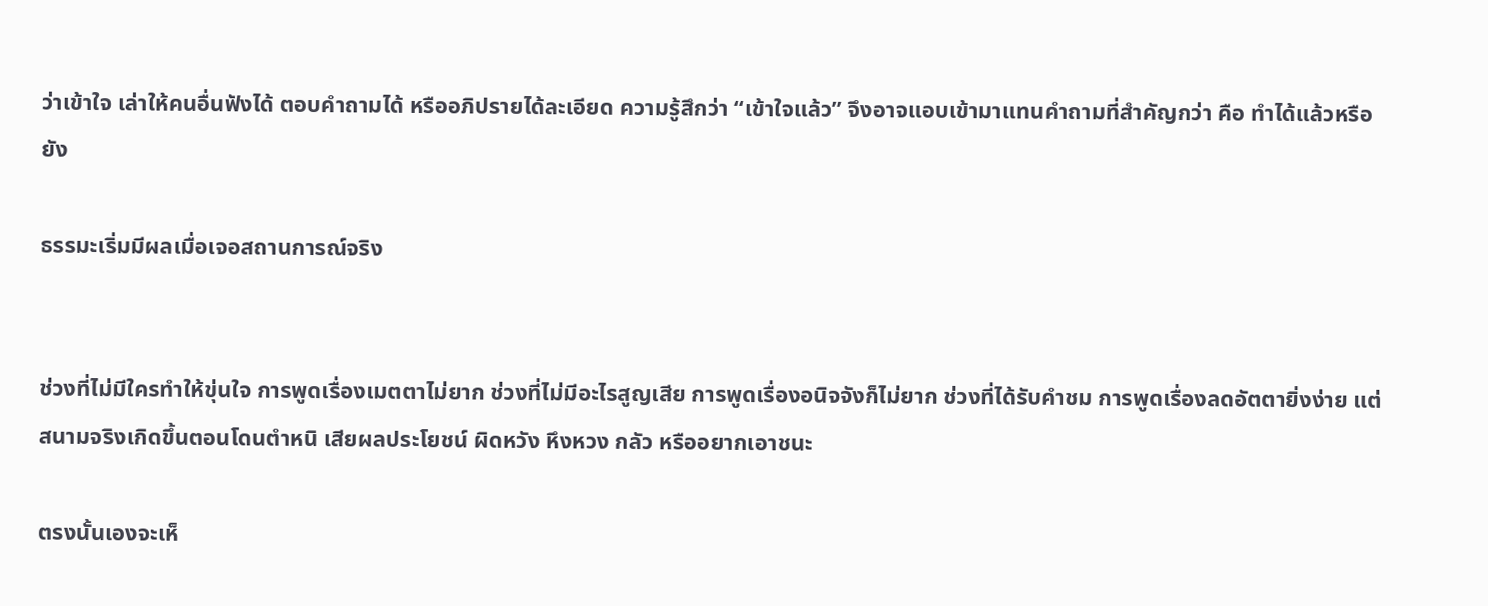ว่าเข้าใจ เล่าให้คนอื่นฟังได้ ตอบคำถามได้ หรืออภิปรายได้ละเอียด ความรู้สึกว่า “เข้าใจแล้ว” จึงอาจแอบเข้ามาแทนคำถามที่สำคัญกว่า คือ ทำได้แล้วหรือยัง

ธรรมะเริ่มมีผลเมื่อเจอสถานการณ์จริง


ช่วงที่ไม่มีใครทำให้ขุ่นใจ การพูดเรื่องเมตตาไม่ยาก ช่วงที่ไม่มีอะไรสูญเสีย การพูดเรื่องอนิจจังก็ไม่ยาก ช่วงที่ได้รับคำชม การพูดเรื่องลดอัตตายิ่งง่าย แต่สนามจริงเกิดขึ้นตอนโดนตำหนิ เสียผลประโยชน์ ผิดหวัง หึงหวง กลัว หรืออยากเอาชนะ

ตรงนั้นเองจะเห็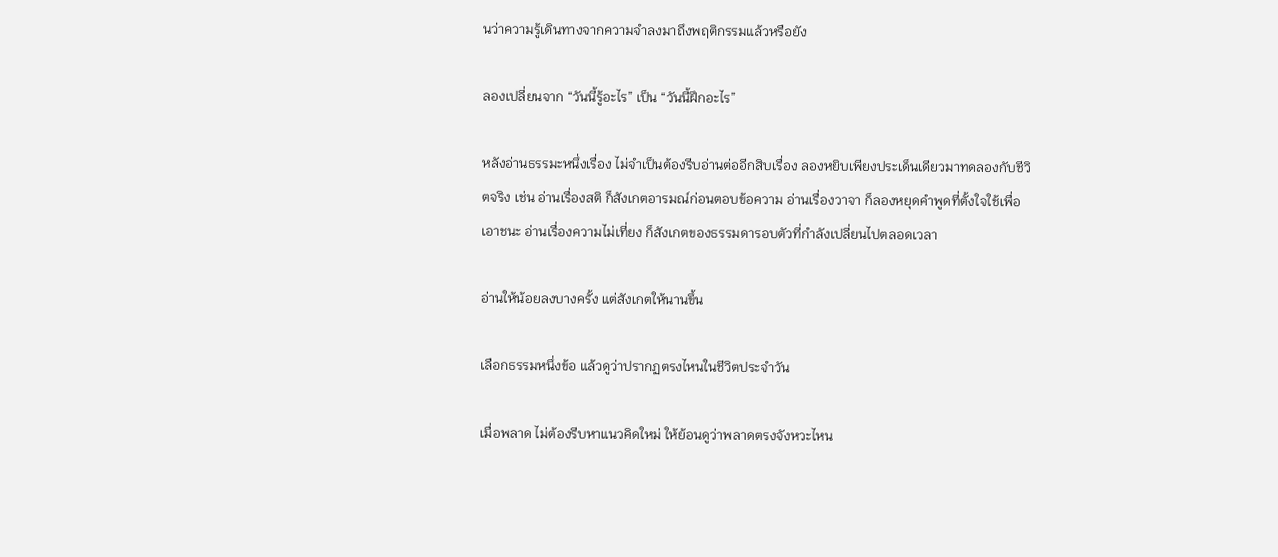นว่าความรู้เดินทางจากความจำลงมาถึงพฤติกรรมแล้วหรือยัง

ลองเปลี่ยนจาก “วันนี้รู้อะไร” เป็น “วันนี้ฝึกอะไร”

หลังอ่านธรรมะหนึ่งเรื่อง ไม่จำเป็นต้องรีบอ่านต่ออีกสิบเรื่อง ลองหยิบเพียงประเด็นเดียวมาทดลองกับชีวิตจริง เช่น อ่านเรื่องสติ ก็สังเกตอารมณ์ก่อนตอบข้อความ อ่านเรื่องวาจา ก็ลองหยุดคำพูดที่ตั้งใจใช้เพื่อเอาชนะ อ่านเรื่องความไม่เที่ยง ก็สังเกตของธรรมดารอบตัวที่กำลังเปลี่ยนไปตลอดเวลา

อ่านให้น้อยลงบางครั้ง แต่สังเกตให้นานขึ้น

เลือกธรรมหนึ่งข้อ แล้วดูว่าปรากฏตรงไหนในชีวิตประจำวัน

เมื่อพลาด ไม่ต้องรีบหาแนวคิดใหม่ ให้ย้อนดูว่าพลาดตรงจังหวะไหน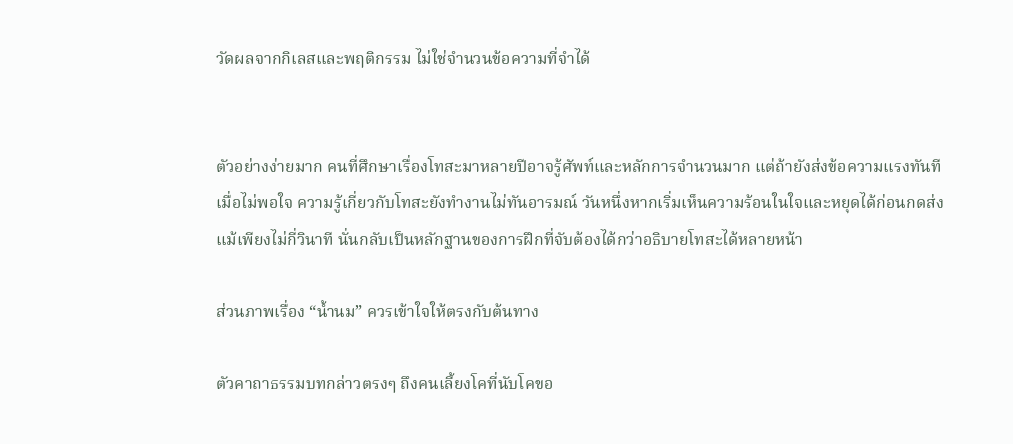วัดผลจากกิเลสและพฤติกรรม ไม่ใช่จำนวนข้อความที่จำได้


ตัวอย่างง่ายมาก คนที่ศึกษาเรื่องโทสะมาหลายปีอาจรู้ศัพท์และหลักการจำนวนมาก แต่ถ้ายังส่งข้อความแรงทันทีเมื่อไม่พอใจ ความรู้เกี่ยวกับโทสะยังทำงานไม่ทันอารมณ์ วันหนึ่งหากเริ่มเห็นความร้อนในใจและหยุดได้ก่อนกดส่ง แม้เพียงไม่กี่วินาที นั่นกลับเป็นหลักฐานของการฝึกที่จับต้องได้กว่าอธิบายโทสะได้หลายหน้า

ส่วนภาพเรื่อง “น้ำนม” ควรเข้าใจให้ตรงกับต้นทาง

ตัวคาถาธรรมบทกล่าวตรงๆ ถึงคนเลี้ยงโคที่นับโคขอ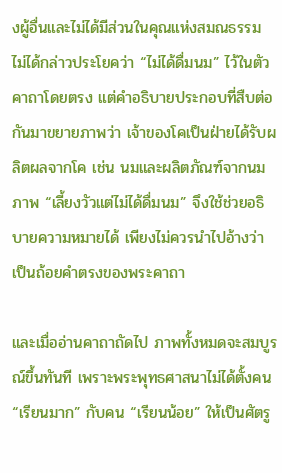งผู้อื่นและไม่ได้มีส่วนในคุณแห่งสมณธรรม ไม่ได้กล่าวประโยคว่า “ไม่ได้ดื่มนม” ไว้ในตัวคาถาโดยตรง แต่คำอธิบายประกอบที่สืบต่อกันมาขยายภาพว่า เจ้าของโคเป็นฝ่ายได้รับผลิตผลจากโค เช่น นมและผลิตภัณฑ์จากนม ภาพ “เลี้ยงวัวแต่ไม่ได้ดื่มนม” จึงใช้ช่วยอธิบายความหมายได้ เพียงไม่ควรนำไปอ้างว่าเป็นถ้อยคำตรงของพระคาถา

และเมื่ออ่านคาถาถัดไป ภาพทั้งหมดจะสมบูรณ์ขึ้นทันที เพราะพระพุทธศาสนาไม่ได้ตั้งคน “เรียนมาก” กับคน “เรียนน้อย” ให้เป็นศัตรู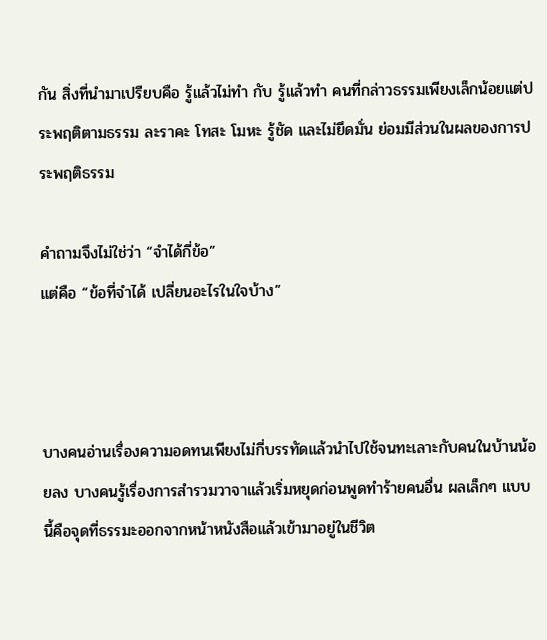กัน สิ่งที่นำมาเปรียบคือ รู้แล้วไม่ทำ กับ รู้แล้วทำ คนที่กล่าวธรรมเพียงเล็กน้อยแต่ประพฤติตามธรรม ละราคะ โทสะ โมหะ รู้ชัด และไม่ยึดมั่น ย่อมมีส่วนในผลของการประพฤติธรรม

คำถามจึงไม่ใช่ว่า “จำได้กี่ข้อ”
แต่คือ “ข้อที่จำได้ เปลี่ยนอะไรในใจบ้าง”



บางคนอ่านเรื่องความอดทนเพียงไม่กี่บรรทัดแล้วนำไปใช้จนทะเลาะกับคนในบ้านน้อยลง บางคนรู้เรื่องการสำรวมวาจาแล้วเริ่มหยุดก่อนพูดทำร้ายคนอื่น ผลเล็กๆ แบบนี้คือจุดที่ธรรมะออกจากหน้าหนังสือแล้วเข้ามาอยู่ในชีวิต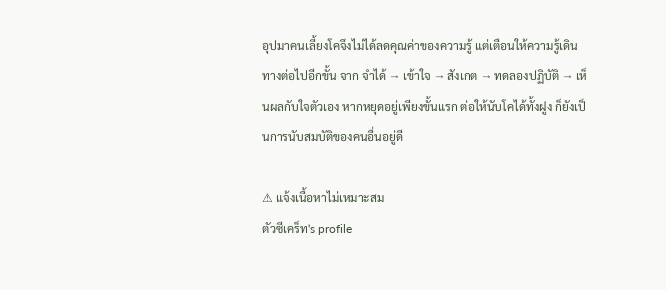อุปมาคนเลี้ยงโคจึงไม่ได้ลดคุณค่าของความรู้ แต่เตือนให้ความรู้เดินทางต่อไปอีกขั้น จาก จำได้ → เข้าใจ → สังเกต → ทดลองปฏิบัติ → เห็นผลกับใจตัวเอง หากหยุดอยู่เพียงขั้นแรก ต่อให้นับโคได้ทั้งฝูง ก็ยังเป็นการนับสมบัติของคนอื่นอยู่ดี

⚠ แจ้งเนื้อหาไม่เหมาะสม
ตัวซีเคร็ท's profile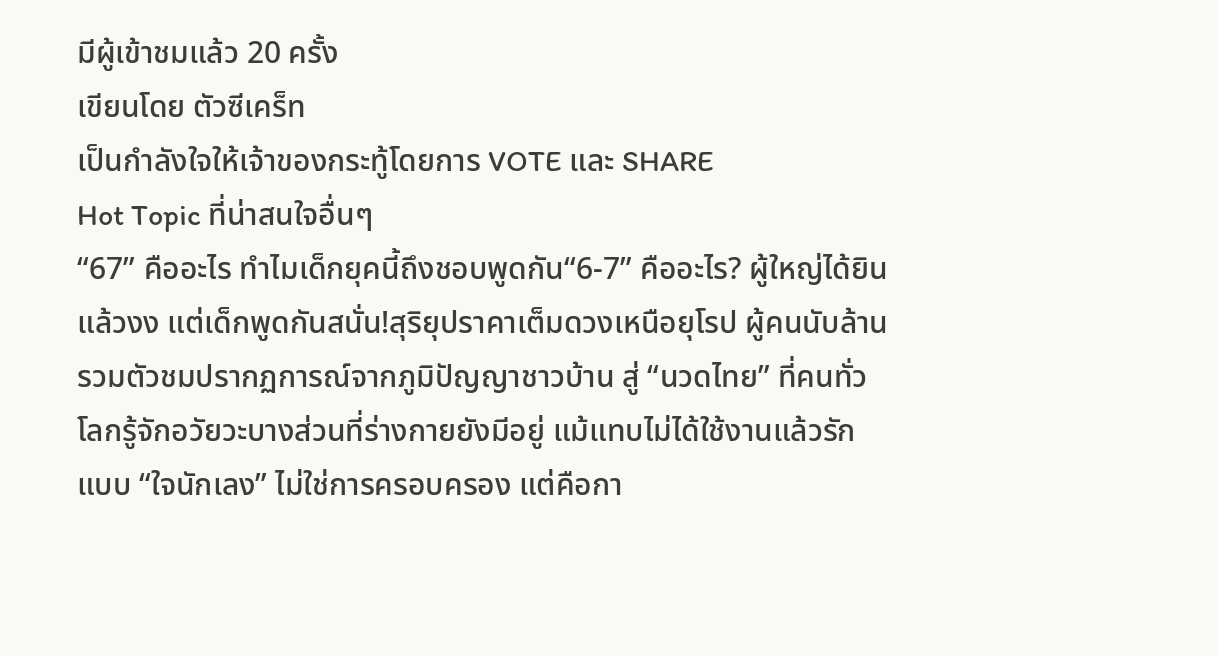มีผู้เข้าชมแล้ว 20 ครั้ง
เขียนโดย ตัวซีเคร็ท
เป็นกำลังใจให้เจ้าของกระทู้โดยการ VOTE และ SHARE
Hot Topic ที่น่าสนใจอื่นๆ
“67” คืออะไร ทำไมเด็กยุคนี้ถึงชอบพูดกัน“6-7” คืออะไร? ผู้ใหญ่ได้ยินแล้วงง แต่เด็กพูดกันสนั่น!สุริยุปราคาเต็มดวงเหนือยุโรป ผู้คนนับล้านรวมตัวชมปรากฏการณ์จากภูมิปัญญาชาวบ้าน สู่ “นวดไทย” ที่คนทั่วโลกรู้จักอวัยวะบางส่วนที่ร่างกายยังมีอยู่ แม้แทบไม่ได้ใช้งานแล้วรักแบบ “ใจนักเลง” ไม่ใช่การครอบครอง แต่คือกา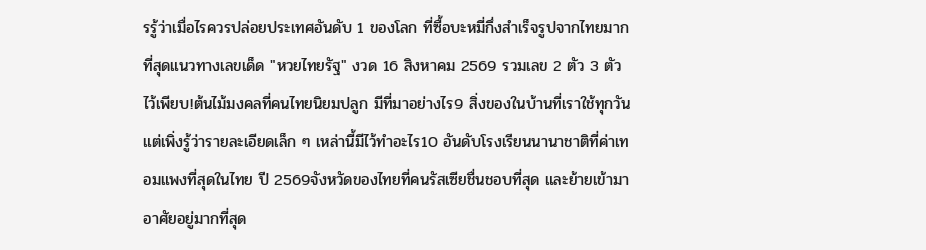รรู้ว่าเมื่อไรควรปล่อยประเทศอันดับ 1 ของโลก ที่ซื้อบะหมี่กึ่งสำเร็จรูปจากไทยมากที่สุดแนวทางเลขเด็ด "หวยไทยรัฐ" งวด 16 สิงหาคม 2569 รวมเลข 2 ตัว 3 ตัว ไว้เพียบ!ต้นไม้มงคลที่คนไทยนิยมปลูก มีที่มาอย่างไร9 สิ่งของในบ้านที่เราใช้ทุกวัน แต่เพิ่งรู้ว่ารายละเอียดเล็ก ๆ เหล่านี้มีไว้ทำอะไร10 อันดับโรงเรียนนานาชาติที่ค่าเทอมแพงที่สุดในไทย ปี 2569จังหวัดของไทยที่คนรัสเซียชื่นชอบที่สุด และย้ายเข้ามาอาศัยอยู่มากที่สุด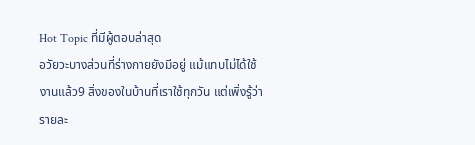Hot Topic ที่มีผู้ตอบล่าสุด
อวัยวะบางส่วนที่ร่างกายยังมีอยู่ แม้แทบไม่ได้ใช้งานแล้ว9 สิ่งของในบ้านที่เราใช้ทุกวัน แต่เพิ่งรู้ว่ารายละ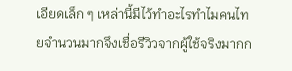เอียดเล็ก ๆ เหล่านี้มีไว้ทำอะไรทำไมคนไทยจำนวนมากจึงเชื่อรีวิวจากผู้ใช้จริงมากก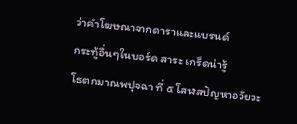ว่าคำโฆษณาจากดาราและแบรนด์
กระทู้อื่นๆในบอร์ด สาระ เกร็ดน่ารู้
โธตกมาณพปุจฉา ที่ ๕ โสฬสปัญหาอวัยวะ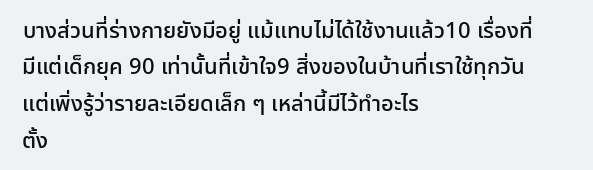บางส่วนที่ร่างกายยังมีอยู่ แม้แทบไม่ได้ใช้งานแล้ว10 เรื่องที่มีแต่เด็กยุค 90 เท่านั้นที่เข้าใจ9 สิ่งของในบ้านที่เราใช้ทุกวัน แต่เพิ่งรู้ว่ารายละเอียดเล็ก ๆ เหล่านี้มีไว้ทำอะไร
ตั้ง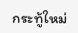กระทู้ใหม่